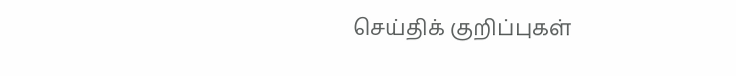செய்திக் குறிப்புகள்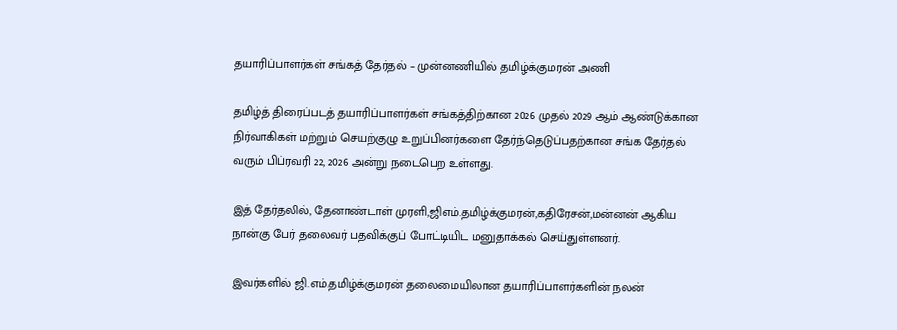தயாரிப்பாளர்கள் சங்கத் தேர்தல் – முன்னணியில் தமிழ்க்குமரன் அணி

தமிழ்த் திரைப்படத் தயாரிப்பாளர்கள் சங்கத்திற்கான 2026 முதல் 2029 ஆம் ஆண்டுக்கான நிர்வாகிகள் மற்றும் செயற்குழு உறுப்பினர்களை தேர்ந்தெடுப்பதற்கான சங்க தேர்தல் வரும் பிப்ரவரி 22, 2026 அன்று நடைபெற உள்ளது.

இத் தேர்தலில், தேனாண்டாள் முரளி,ஜிஎம்.தமிழ்க்குமரன்,கதிரேசன்,மன்னன் ஆகிய நான்கு பேர் தலைவர் பதவிக்குப் போட்டியிட மனுதாக்கல் செய்துள்ளனர்.

இவர்களில் ஜி.எம்.தமிழ்க்குமரன் தலைமையிலான தயாரிப்பாளர்களின் நலன்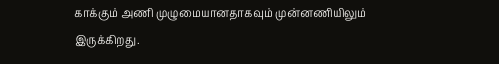காக்கும் அணி முழுமையானதாகவும் முன்னணியிலும் இருக்கிறது.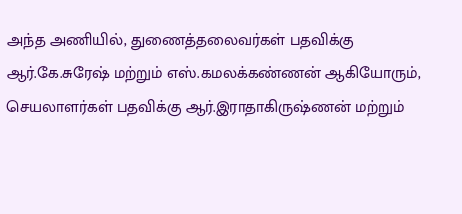அந்த அணியில், துணைத்தலைவர்கள் பதவிக்கு ஆர்.கே.சுரேஷ் மற்றும் எஸ்.கமலக்கண்ணன் ஆகியோரும், செயலாளர்கள் பதவிக்கு ஆர்.இராதாகிருஷ்ணன் மற்றும்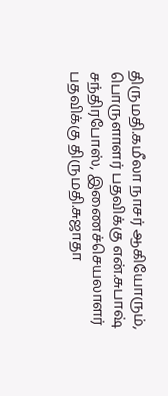திருமதி.கமீலா நாசர் ஆகியோரும், பொருளாளர் பதவிக்கு என்.சுபாஷ் சந்திரபோஸ், இணைச்செயலாளர் பதவிக்கு திருமதி.சுஜாதா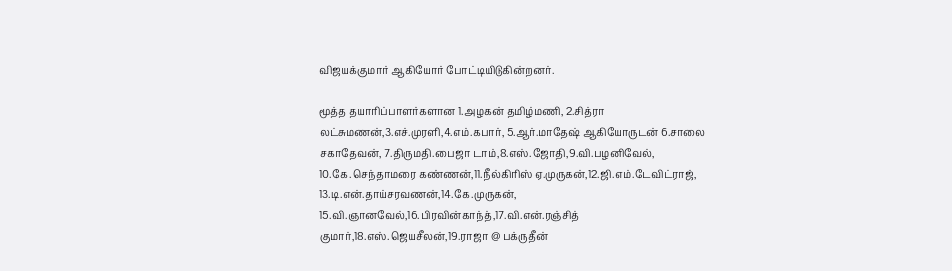விஜயக்குமார் ஆகியோர் போட்டியிடுகின்றனர்.

மூத்த தயாரிப்பாளர்களான 1.அழகன் தமிழ்மணி, 2.சித்ரா லட்சுமணன்,3.எச்.முரளி,4.எம்.கபார், 5.ஆர்.மாதேஷ் ஆகியோருடன் 6.சாலை சகாதேவன், 7.திருமதி.பைஜா டாம்,8.எஸ்.ஜோதி,9.வி.பழனிவேல்,
10.கே.செந்தாமரை கண்ணன்,11.நீல்கிரிஸ் ஏ.முருகன்,12.ஜி.எம்.டேவிட்ராஜ், 13.டி.என்.தாய்சரவணன்,14.கே.முருகன், 15.வி.ஞானவேல்,16.பிரவின்காந்த்,17.வி.என்.ரஞ்சித் குமார்,18.எஸ்.ஜெயசீலன்,19.ராஜா @ பக்ருதீன்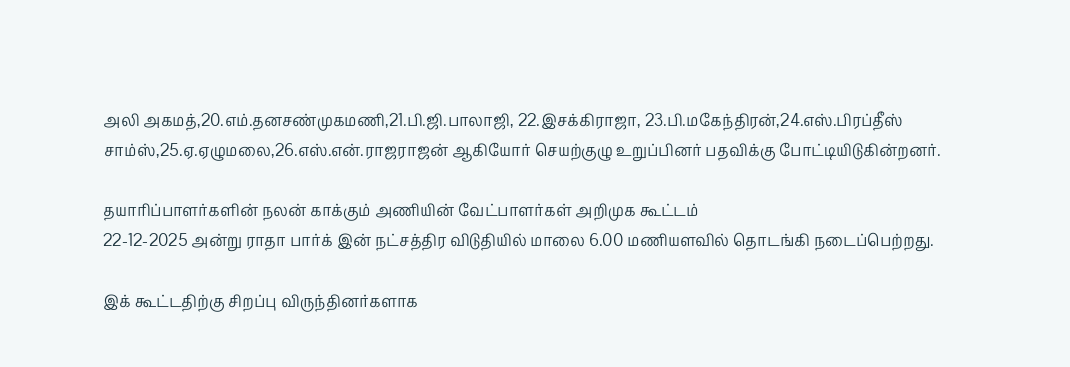அலி அகமத்,20.எம்.தனசண்முகமணி,21.பி.ஜி.பாலாஜி, 22.இசக்கிராஜா, 23.பி.மகேந்திரன்,24.எஸ்.பிரப்தீஸ் சாம்ஸ்,25.ஏ.ஏழுமலை,26.எஸ்.என்.ராஜராஜன் ஆகியோர் செயற்குழு உறுப்பினர் பதவிக்கு போட்டியிடுகின்றனர்.

தயாரிப்பாளர்களின் நலன் காக்கும் அணியின் வேட்பாளர்கள் அறிமுக கூட்டம்
22-12-2025 அன்று ராதா பார்க் இன் நட்சத்திர விடுதியில் மாலை 6.00 மணியளவில் தொடங்கி நடைப்பெற்றது.

இக் கூட்டதிற்கு சிறப்பு விருந்தினர்களாக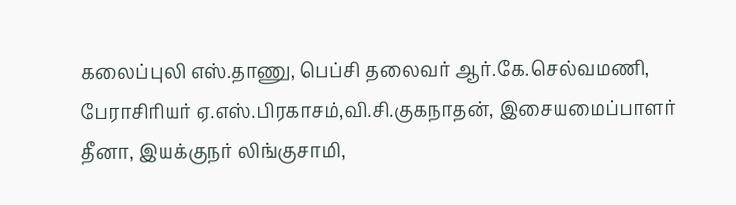கலைப்புலி எஸ்.தாணு, பெப்சி தலைவர் ஆர்.கே.செல்வமணி, பேராசிரியர் ஏ.எஸ்.பிரகாசம்,வி.சி.குகநாதன், இசையமைப்பாளர் தீனா, இயக்குநர் லிங்குசாமி,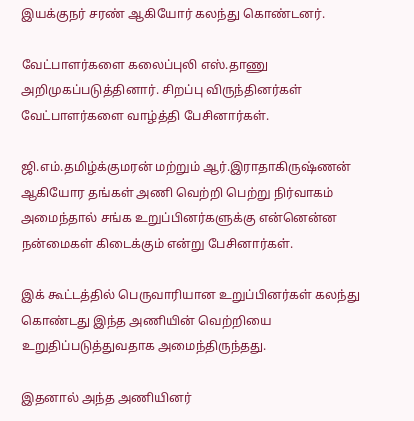இயக்குநர் சரண் ஆகியோர் கலந்து கொண்டனர்.

வேட்பாளர்களை கலைப்புலி எஸ்.தாணு அறிமுகப்படுத்தினார். சிறப்பு விருந்தினர்கள் வேட்பாளர்களை வாழ்த்தி பேசினார்கள்.

ஜி.எம்.தமிழ்க்குமரன் மற்றும் ஆர்.இராதாகிருஷ்ணன் ஆகியோர தங்கள் அணி வெற்றி பெற்று நிர்வாகம் அமைந்தால் சங்க உறுப்பினர்களுக்கு என்னென்ன நன்மைகள் கிடைக்கும் என்று பேசினார்கள்.

இக் கூட்டத்தில் பெருவாரியான உறுப்பினர்கள் கலந்து கொண்டது இந்த அணியின் வெற்றியை உறுதிப்படுத்துவதாக அமைந்திருந்தது.

இதனால் அந்த அணியினர்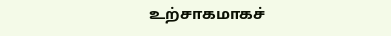உற்சாகமாகச்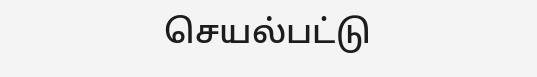செயல்பட்டு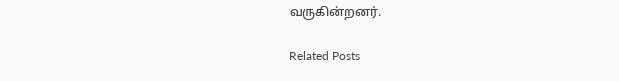வருகின்றனர்.

Related Posts